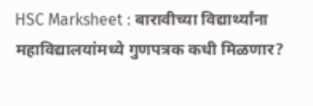HSC Marksheet : बारावीच्या विद्यार्थ्यांना महाविद्यालयांमध्ये गुणपत्रक कधी मिळणार?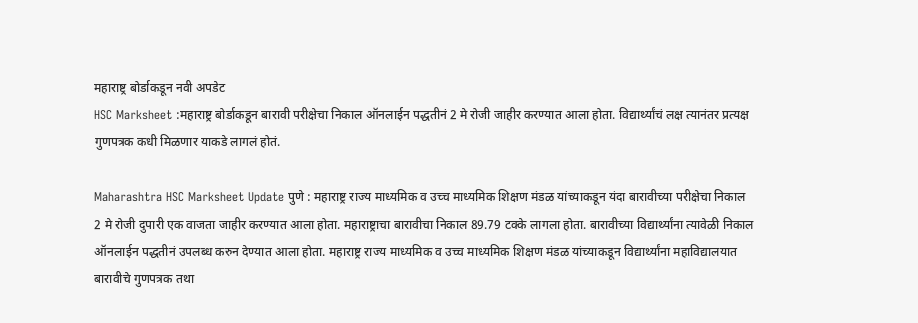महाराष्ट्र बोर्डाकडून नवी अपडेट
HSC Marksheet :महाराष्ट्र बोर्डाकडून बारावी परीक्षेचा निकाल ऑनलाईन पद्धतीनं 2 मे रोजी जाहीर करण्यात आला होता. विद्यार्थ्यांचं लक्ष त्यानंतर प्रत्यक्ष गुणपत्रक कधी मिळणार याकडे लागलं होतं.

Maharashtra HSC Marksheet Update पुणे : महाराष्ट्र राज्य माध्यमिक व उच्च माध्यमिक शिक्षण मंडळ यांच्याकडून यंदा बारावीच्या परीक्षेचा निकाल 2 मे रोजी दुपारी एक वाजता जाहीर करण्यात आला होता. महाराष्ट्राचा बारावीचा निकाल 89.79 टक्के लागला होता. बारावीच्या विद्यार्थ्यांना त्यावेळी निकाल ऑनलाईन पद्धतीनं उपलब्ध करुन देण्यात आला होता. महाराष्ट्र राज्य माध्यमिक व उच्च माध्यमिक शिक्षण मंडळ यांच्याकडून विद्यार्थ्यांना महाविद्यालयात बारावीचे गुणपत्रक तथा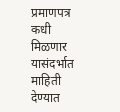प्रमाणपत्र कधी मिळणार यासंदर्भात माहिती देण्यात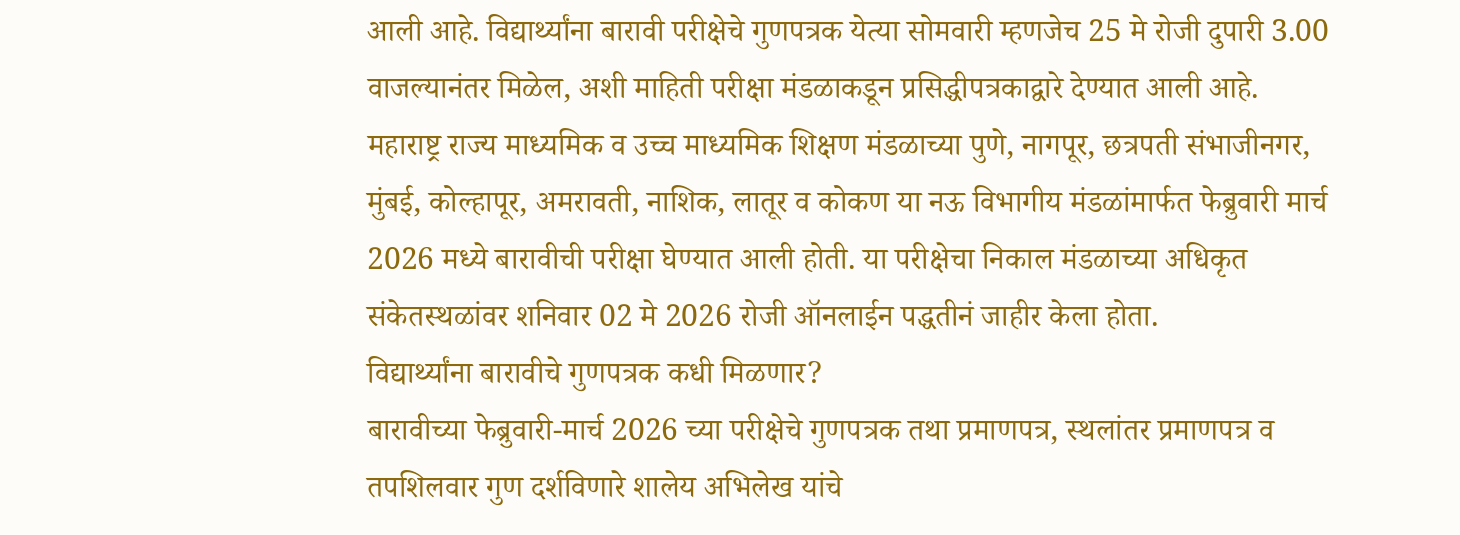आली आहे. विद्यार्थ्यांना बारावी परीक्षेचे गुणपत्रक येत्या सोमवारी म्हणजेच 25 मे रोजी दुपारी 3.00 वाजल्यानंतर मिळेल, अशी माहिती परीक्षा मंडळाकडून प्रसिद्धीपत्रकाद्वारे देण्यात आली आहे.
महाराष्ट्र राज्य माध्यमिक व उच्च माध्यमिक शिक्षण मंडळाच्या पुणे, नागपूर, छत्रपती संभाजीनगर, मुंबई, कोल्हापूर, अमरावती, नाशिक, लातूर व कोकण या नऊ विभागीय मंडळांमार्फत फेब्रुवारी मार्च 2026 मध्ये बारावीची परीक्षा घेण्यात आली होती. या परीक्षेचा निकाल मंडळाच्या अधिकृत संकेतस्थळांवर शनिवार 02 मे 2026 रोजी ऑनलाईन पद्धतीनं जाहीर केला होता.
विद्यार्थ्यांना बारावीचे गुणपत्रक कधी मिळणार?
बारावीच्या फेब्रुवारी-मार्च 2026 च्या परीक्षेचे गुणपत्रक तथा प्रमाणपत्र, स्थलांतर प्रमाणपत्र व तपशिलवार गुण दर्शविणारे शालेय अभिलेख यांचे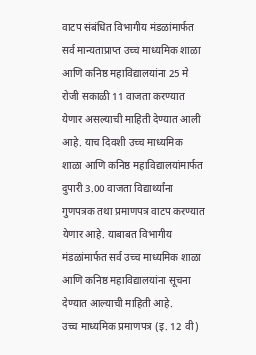वाटप संबंधित विभागीय मंडळांमार्फत सर्व मान्यताप्राप्त उच्च माध्यमिक शाळा आणि कनिष्ठ महाविद्यालयांना 25 मे रोजी सकाळी 11 वाजता करण्यात येणार असल्याची माहिती देण्यात आली आहे. याच दिवशी उच्च माध्यमिक शाळा आणि कनिष्ठ महाविद्यालयांमार्फत दुपारी 3.00 वाजता विद्यार्थ्यांना गुणपत्रक तथा प्रमाणपत्र वाटप करण्यात येणार आहे. याबाबत विभागीय मंडळांमार्फत सर्व उच्च माध्यमिक शाळा आणि कनिष्ठ महाविद्यालयांना सूचना देण्यात आल्याची माहिती आहे.
उच्च माध्यमिक प्रमाणपत्र (इ. 12 वी)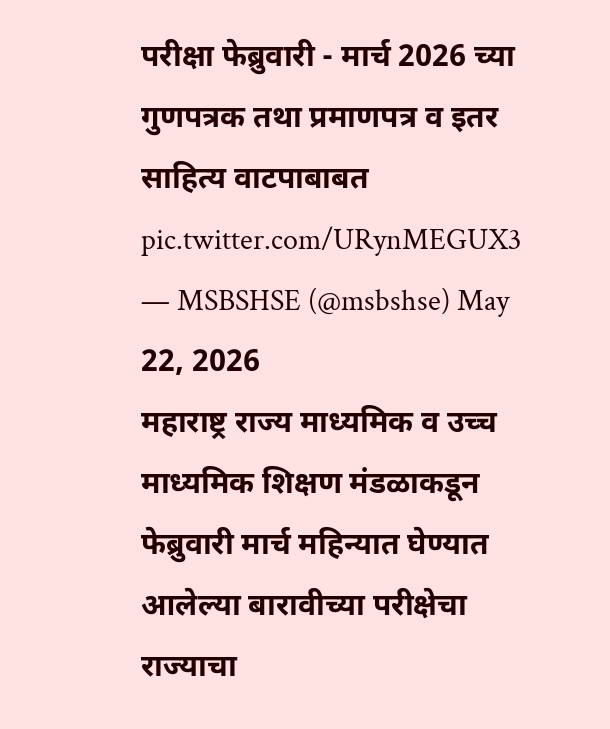परीक्षा फेब्रुवारी - मार्च 2026 च्या गुणपत्रक तथा प्रमाणपत्र व इतर साहित्य वाटपाबाबत pic.twitter.com/URynMEGUX3
— MSBSHSE (@msbshse) May 22, 2026
महाराष्ट्र राज्य माध्यमिक व उच्च माध्यमिक शिक्षण मंडळाकडून फेब्रुवारी मार्च महिन्यात घेण्यात आलेल्या बारावीच्या परीक्षेचा राज्याचा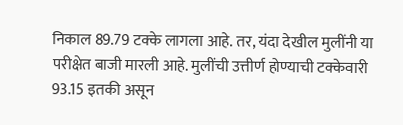निकाल 89.79 टक्के लागला आहे. तर, यंदा देखील मुलींनी या परीक्षेत बाजी मारली आहे. मुलींची उत्तीर्ण होण्याची टक्केवारी 93.15 इतकी असून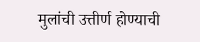मुलांची उत्तीर्ण होण्याची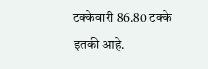टक्केवारी 86.80 टक्के इतकी आहे.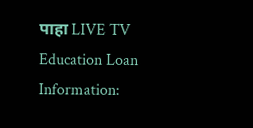पाहा LIVE TV
Education Loan Information: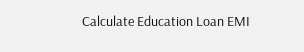Calculate Education Loan EMI